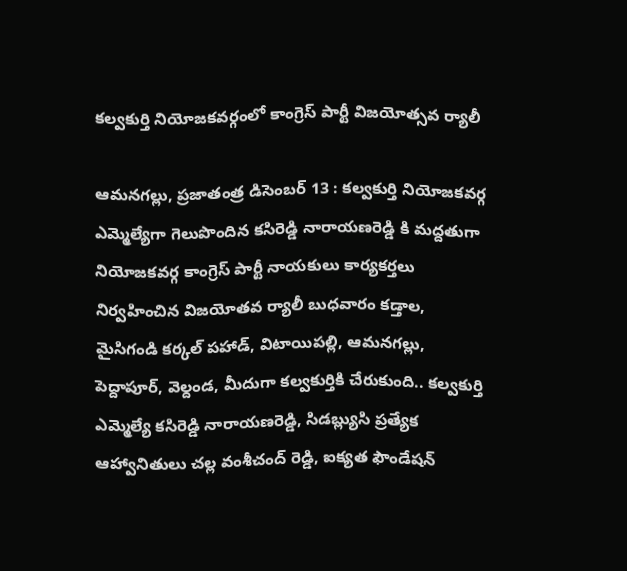కల్వకుర్తి నియోజకవర్గంలో కాంగ్రెస్ పార్టీ విజయోత్సవ ర్యాలీ

ఆమనగల్లు, ప్రజాతంత్ర డిసెంబర్ 13 : కల్వకుర్తి నియోజకవర్గ ఎమ్మెల్యేగా గెలుపొందిన కసిరెడ్డి నారాయణరెడ్డి కి మద్దతుగా నియోజకవర్గ కాంగ్రెస్ పార్టీ నాయకులు కార్యకర్తలు నిర్వహించిన విజయోతవ ర్యాలీ బుధవారం కడ్తాల, మైసిగండి కర్కల్ పహాడ్, విటాయిపల్లి, ఆమనగల్లు, పెద్దాపూర్, వెల్దండ, మీదుగా కల్వకుర్తికి చేరుకుంది.. కల్వకుర్తి ఎమ్మెల్యే కసిరెడ్డి నారాయణరెడ్డి, సిడబ్ల్యుసి ప్రత్యేక ఆహ్వానితులు చల్ల వంశీచంద్ రెడ్డి, ఐక్యత ఫౌండేషన్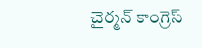చైర్మన్ కాంగ్రెస్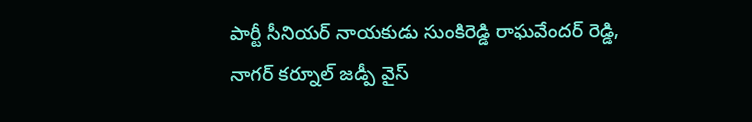పార్టీ సీనియర్ నాయకుడు సుంకిరెడ్డి రాఘవేందర్ రెడ్డి, నాగర్ కర్నూల్ జడ్పీ వైస్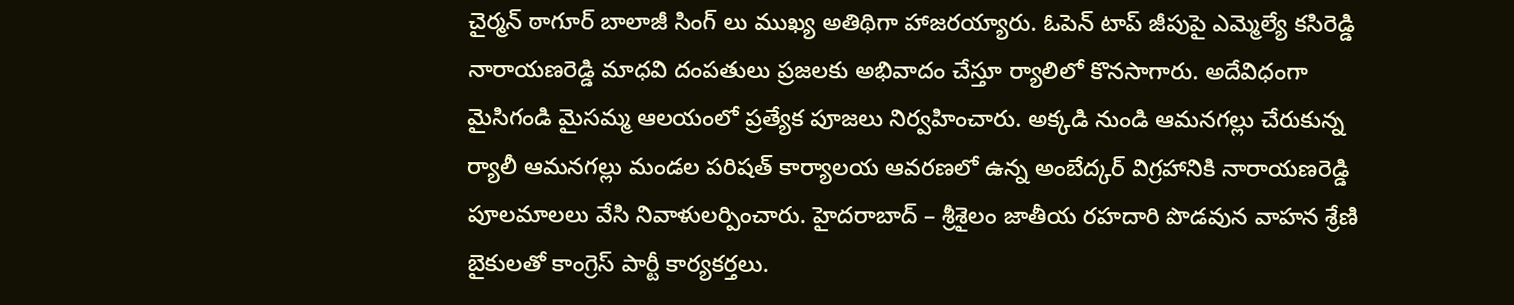చైర్మన్ ఠాగూర్ బాలాజీ సింగ్ లు ముఖ్య అతిథిగా హాజరయ్యారు. ఓపెన్ టాప్ జీపుపై ఎమ్మెల్యే కసిరెడ్డి నారాయణరెడ్డి మాధవి దంపతులు ప్రజలకు అభివాదం చేస్తూ ర్యాలిలో కొనసాగారు. అదేవిధంగా మైసిగండి మైసమ్మ ఆలయంలో ప్రత్యేక పూజలు నిర్వహించారు. అక్కడి నుండి ఆమనగల్లు చేరుకున్న ర్యాలీ ఆమనగల్లు మండల పరిషత్ కార్యాలయ ఆవరణలో ఉన్న అంబేద్కర్ విగ్రహానికి నారాయణరెడ్డి పూలమాలలు వేసి నివాళులర్పించారు. హైదరాబాద్ – శ్రీశైలం జాతీయ రహదారి పొడవున వాహన శ్రేణి బైకులతో కాంగ్రెస్ పార్టీ కార్యకర్తలు.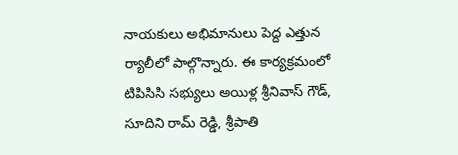నాయకులు అభిమానులు పెద్ద ఎత్తున ర్యాలీలో పాల్గొన్నారు. ఈ కార్యక్రమంలో టిపిసిసి సభ్యులు అయిళ్ల శ్రీనివాస్ గౌడ్, సూదిని రామ్ రెడ్డి, శ్రీపాతి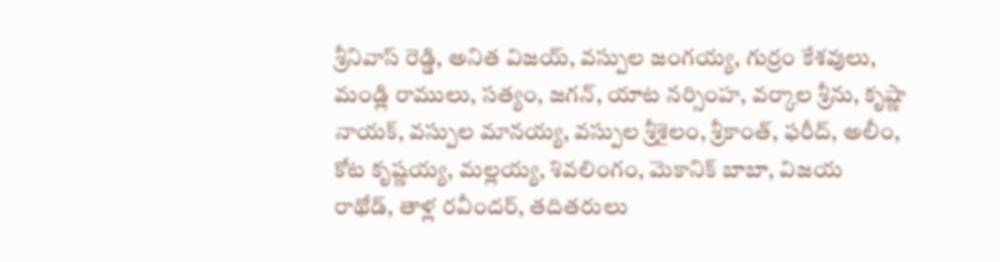శ్రీనివాస్ రెడ్డి, అనిత విజయ్, వస్పుల జంగయ్య, గుర్రం కేశవులు, మండ్లి రాములు, సత్యం, జగన్, యాట నర్సింహ, వర్కాల శ్రీను, కృష్ణా నాయక్, వస్పుల మానయ్య, వస్పుల శ్రీశైలం, శ్రీకాంత్, ఫరీద్, అలీం, కోట కృష్ణయ్య, మల్లయ్య, శివలింగం, మెకానిక్ బాబా, విజయ రాథోడ్, తాళ్ల రవీందర్, తదితరులు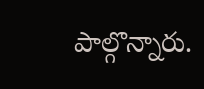పాల్గొన్నారు.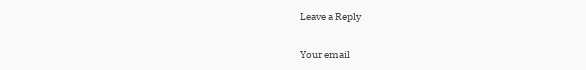Leave a Reply

Your email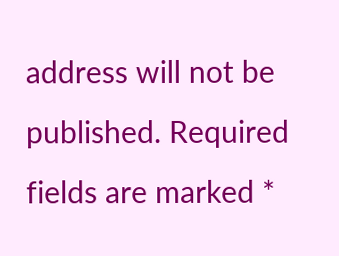address will not be published. Required fields are marked *